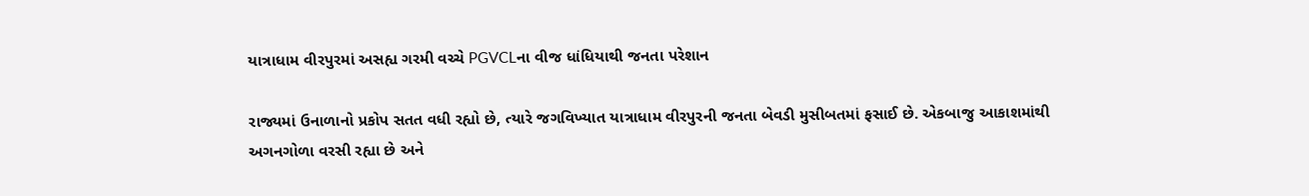યાત્રાધામ વીરપુરમાં અસહ્ય ગરમી વચ્ચે PGVCLના વીજ ધાંધિયાથી જનતા પરેશાન

રાજ્યમાં ઉનાળાનો પ્રકોપ સતત વધી રહ્યો છે, ત્યારે જગવિખ્યાત યાત્રાધામ વીરપુરની જનતા બેવડી મુસીબતમાં ફસાઈ છે. એકબાજુ આકાશમાંથી અગનગોળા વરસી રહ્યા છે અને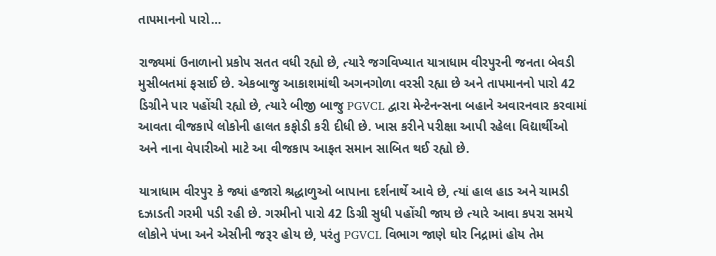તાપમાનનો પારો…

રાજ્યમાં ઉનાળાનો પ્રકોપ સતત વધી રહ્યો છે, ત્યારે જગવિખ્યાત યાત્રાધામ વીરપુરની જનતા બેવડી મુસીબતમાં ફસાઈ છે. એકબાજુ આકાશમાંથી અગનગોળા વરસી રહ્યા છે અને તાપમાનનો પારો 42 ડિગ્રીને પાર પહોંચી રહ્યો છે, ત્યારે બીજી બાજુ PGVCL દ્વારા મેન્ટેનન્સના બહાને અવારનવાર કરવામાં આવતા વીજકાપે લોકોની હાલત કફોડી કરી દીધી છે. ખાસ કરીને પરીક્ષા આપી રહેલા વિદ્યાર્થીઓ અને નાના વેપારીઓ માટે આ વીજકાપ આફત સમાન સાબિત થઈ રહ્યો છે.

યાત્રાધામ વીરપુર કે જ્યાં હજારો શ્રદ્ધાળુઓ બાપાના દર્શનાર્થે આવે છે, ત્યાં હાલ હાડ અને ચામડી દઝાડતી ગરમી પડી રહી છે. ગરમીનો પારો 42 ડિગ્રી સુધી પહોંચી જાય છે ત્યારે આવા કપરા સમયે લોકોને પંખા અને એસીની જરૂર હોય છે, પરંતુ PGVCL વિભાગ જાણે ઘોર નિદ્રામાં હોય તેમ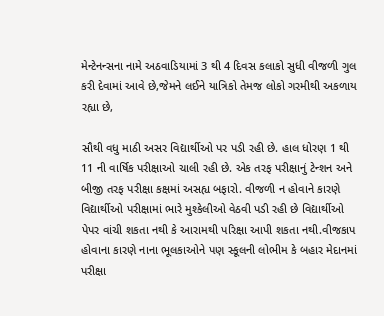મેન્ટેનન્સના નામે અઠવાડિયામાં 3 થી 4 દિવસ કલાકો સુધી વીજળી ગુલ કરી દેવામાં આવે છે,જેમને લઈને યાત્રિકો તેમજ લોકો ગરમીથી અકળાય રહ્યા છે,

સૌથી વધુ માઠી અસર વિદ્યાર્થીઓ પર પડી રહી છે. હાલ ધોરણ 1 થી 11 ની વાર્ષિક પરીક્ષાઓ ચાલી રહી છે. એક તરફ પરીક્ષાનું ટેન્શન અને બીજી તરફ પરીક્ષા કક્ષમાં અસહ્ય બફારો. વીજળી ન હોવાને કારણે વિદ્યાર્થીઓ પરીક્ષામાં ભારે મુશ્કેલીઓ વેઠવી પડી રહી છે વિદ્યાર્થીઓ પેપર વાંચી શકતા નથી કે આરામથી પરિક્ષા આપી શકતા નથી.વીજકાપ હોવાના કારણે નાના ભૂલકાઓને પણ સ્કૂલની લોભીમ કે બહાર મેદાનમાં પરીક્ષા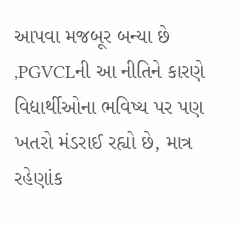આપવા મજબૂર બન્યા છે ,PGVCLની આ નીતિને કારણે વિદ્યાર્થીઓના ભવિષ્ય પર પણ ખતરો મંડરાઈ રહ્યો છે, માત્ર રહેણાંક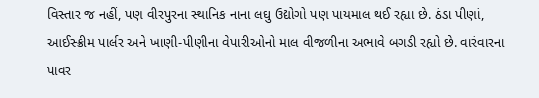વિસ્તાર જ નહીં, પણ વીરપુરના સ્થાનિક નાના લઘુ ઉદ્યોગો પણ પાયમાલ થઈ રહ્યા છે. ઠંડા પીણાં, આઈસ્ક્રીમ પાર્લર અને ખાણી-પીણીના વેપારીઓનો માલ વીજળીના અભાવે બગડી રહ્યો છે. વારંવારના પાવર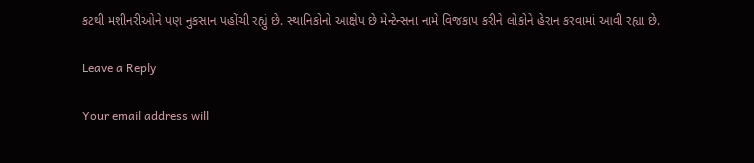કટથી મશીનરીઓને પણ નુકસાન પહોંચી રહ્યું છે. સ્થાનિકોનો આક્ષેપ છે મેન્ટેન્સના નામે વિજકાપ કરીને લોકોને હેરાન કરવામાં આવી રહ્યા છે.

Leave a Reply

Your email address will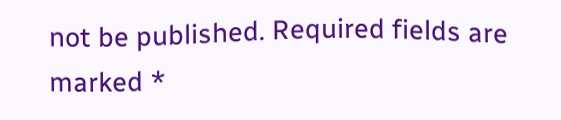not be published. Required fields are marked *